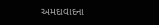અમદાવાદના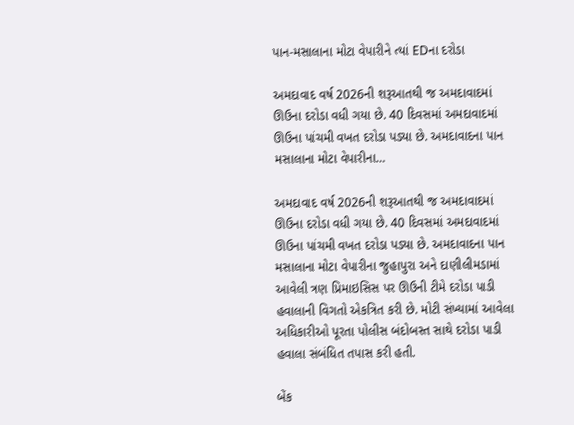પાન-મસાલાના મોટા વેપારીને ત્યાં EDના દરોડા

અમદાવાદ વર્ષ 2026ની શરૂઆતથી જ અમદાવાદમાં ઊઉના દરોડા વધી ગયા છે. 40 દિવસમાં અમદાવાદમાં ઊઉના પાંચમી વખત દરોડા પડ્યા છે. અમદાવાદના પાન મસાલાના મોટા વેપારીના…

અમદાવાદ વર્ષ 2026ની શરૂઆતથી જ અમદાવાદમાં ઊઉના દરોડા વધી ગયા છે. 40 દિવસમાં અમદાવાદમાં ઊઉના પાંચમી વખત દરોડા પડ્યા છે. અમદાવાદના પાન મસાલાના મોટા વેપારીના જુહાપુરા અને દાણીલીમડામાં આવેલી ત્રણ પ્રિમાઇસિસ પર ઊઉની ટીમે દરોડા પાડી હવાલાની વિગતો એકત્રિત કરી છે. મોટી સંખ્યામાં આવેલા અધિકારીઓ પૂરતા પોલીસ બંદોબસ્ત સાથે દરોડા પાડી હવાલા સંબંધિત તપાસ કરી હતી.

બેંક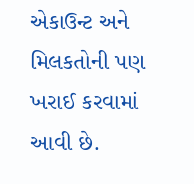એકાઉન્ટ અને મિલકતોની પણ ખરાઈ કરવામાં આવી છે.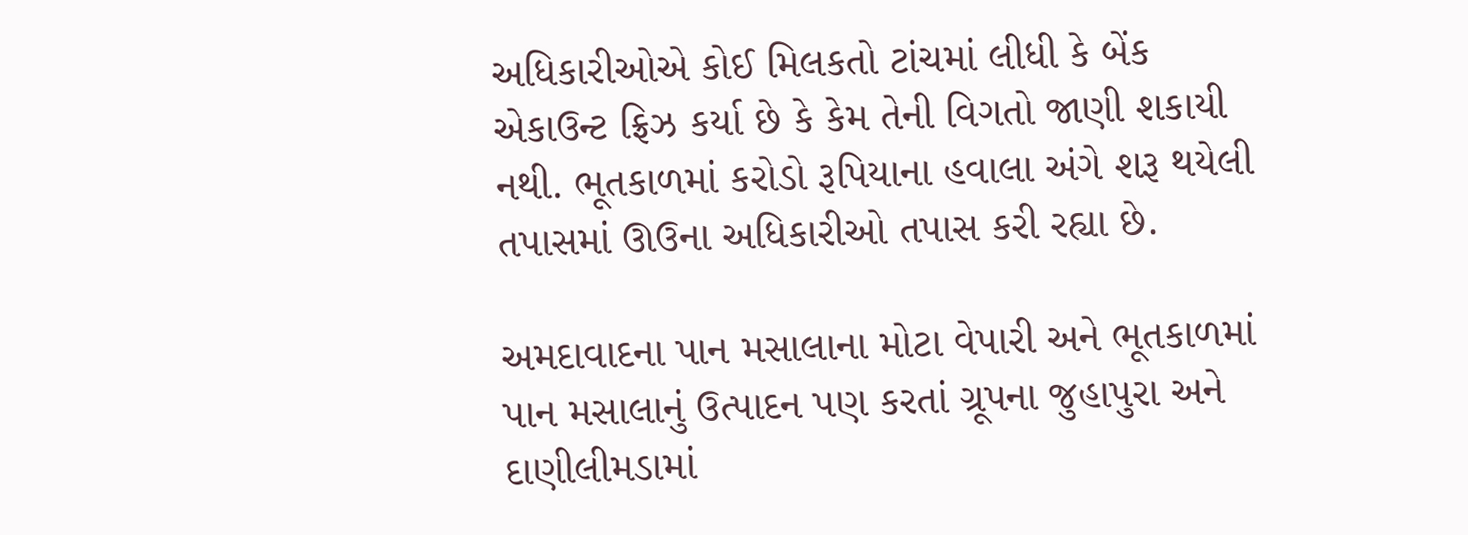અધિકારીઓએ કોઈ મિલકતો ટાંચમાં લીધી કે બેંક એકાઉન્ટ ફ્રિઝ કર્યા છે કે કેમ તેની વિગતો જાણી શકાયી નથી. ભૂતકાળમાં કરોડો રૂપિયાના હવાલા અંગે શરૂ થયેલી તપાસમાં ઊઉના અધિકારીઓ તપાસ કરી રહ્યા છે.

અમદાવાદના પાન મસાલાના મોટા વેપારી અને ભૂતકાળમાં પાન મસાલાનું ઉત્પાદન પણ કરતાં ગ્રૂપના જુહાપુરા અને દાણીલીમડામાં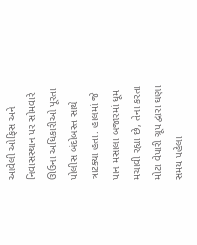આવેલી ઓફિસ અને નિવાસસ્થાન પર સોમવારે ઊઉના અધિકારીઓ પૂરતા પોલીસ બંદોબસ્ત સાથે ત્રાટક્યા હતા. હાલમાં જે પાન મસાલા બજારમાં ધૂમ મચાવી રહ્યા છે, તેના કરતા મોટા વેપારી ગ્રૂપ દ્વારા ઘણા સમય પહેલા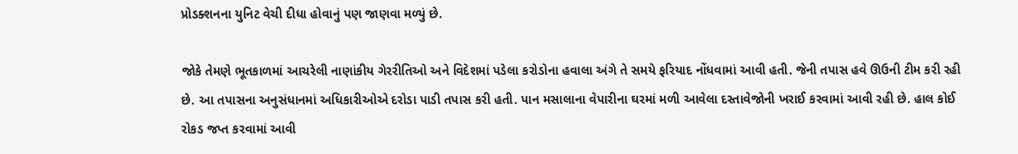પ્રોડક્શનના યુનિટ વેચી દીધા હોવાનું પણ જાણવા મળ્યું છે.

જોકે તેમણે ભૂતકાળમાં આચરેલી નાણાંકીય ગેરરીતિઓ અને વિદેશમાં પડેલા કરોડોના હવાલા અંગે તે સમયે ફરિયાદ નોંધવામાં આવી હતી. જેની તપાસ હવે ઊઉની ટીમ કરી રહી છે. આ તપાસના અનુસંધાનમાં અધિકારીઓએ દરોડા પાડી તપાસ કરી હતી. પાન મસાલાના વેપારીના ઘરમાં મળી આવેલા દસ્તાવેજોની ખરાઈ કરવામાં આવી રહી છે. હાલ કોઈ રોકડ જપ્ત કરવામાં આવી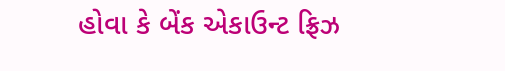હોવા કે બેંક એકાઉન્ટ ફ્રિઝ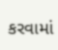કરવામાં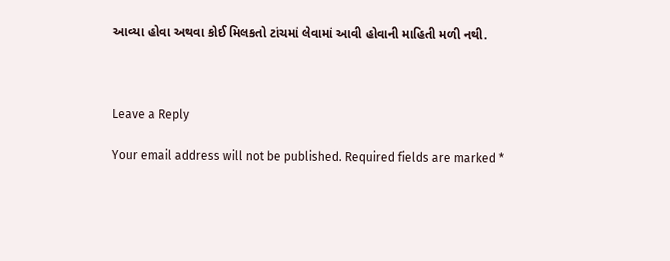આવ્યા હોવા અથવા કોઈ મિલકતો ટાંચમાં લેવામાં આવી હોવાની માહિતી મળી નથી.



Leave a Reply

Your email address will not be published. Required fields are marked *